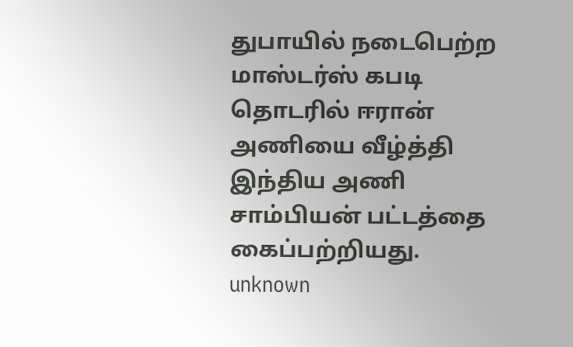துபாயில் நடைபெற்ற மாஸ்டர்ஸ் கபடி தொடரில் ஈரான் அணியை வீழ்த்தி இந்திய அணி சாம்பியன் பட்டத்தை கைப்பற்றியது.
unknown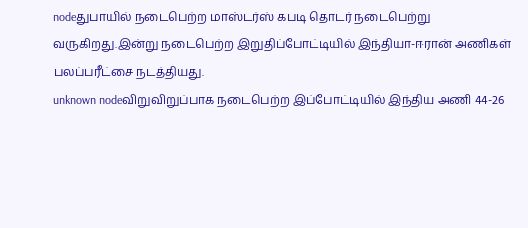nodeதுபாயில் நடைபெற்ற மாஸ்டர்ஸ் கபடி தொடர் நடைபெற்று வருகிறது.இன்று நடைபெற்ற இறுதிப்போட்டியில் இந்தியா-ஈரான் அணிகள் பலப்பரீட்சை நடத்தியது.
unknown nodeவிறுவிறுப்பாக நடைபெற்ற இப்போட்டியில் இந்திய அணி 44-26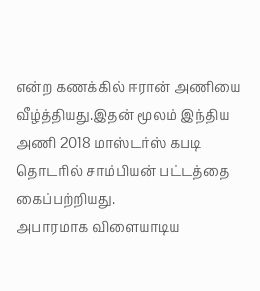என்ற கணக்கில் ஈரான் அணியை வீழ்த்தியது.இதன் மூலம் இந்திய அணி 2018 மாஸ்டர்ஸ் கபடி தொடரில் சாம்பியன் பட்டத்தை கைப்பற்றியது.
அபாரமாக விளையாடிய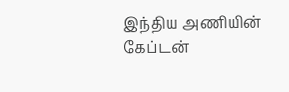இந்திய அணியின் கேப்டன்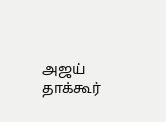அஜய் தாக்கூர்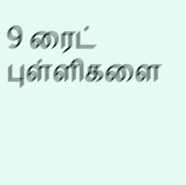9 ரைட் புள்ளிகளை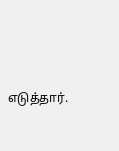எடுத்தார்.